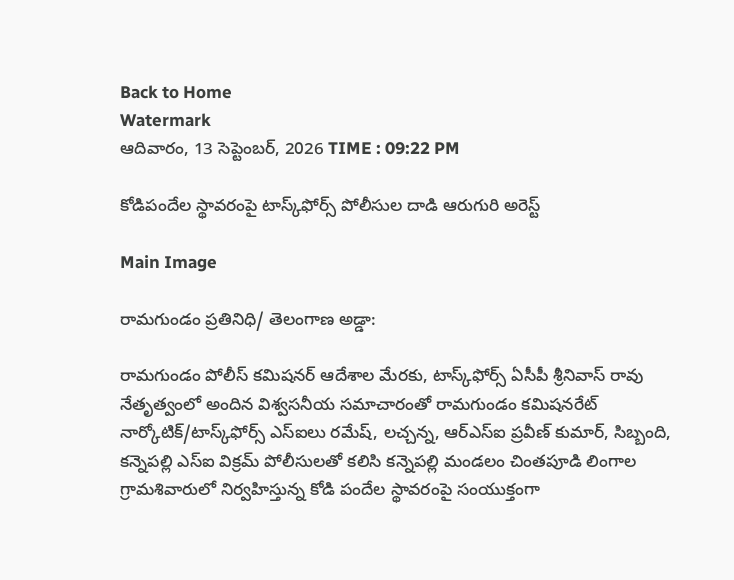Back to Home
Watermark
ఆదివారం, 13 సెప్టెంబర్, 2026 TIME : 09:22 PM

కోడిపందేల స్థావరంపై టాస్క్‌ఫోర్స్ పోలీసుల దాడి ఆరుగురి అరెస్ట్

Main Image

రామగుండం ప్రతినిధి/ తెలంగాణ అడ్డా:

రామగుండం పోలీస్ కమిషనర్ ఆదేశాల మేరకు, టాస్క్‌ఫోర్స్ ఏసీపీ శ్రీనివాస్ రావు నేతృత్వంలో అందిన విశ్వసనీయ సమాచారంతో రామగుండం కమిషనరేట్ నార్కోటిక్/టాస్క్‌ఫోర్స్ ఎస్‌ఐలు రమేష్, లచ్చన్న, ఆర్‌ఎస్‌ఐ ప్రవీణ్ కుమార్, సిబ్బంది, కన్నెపల్లి ఎస్‌ఐ విక్రమ్ పోలీసులతో కలిసి కన్నెపల్లి మండలం చింతపూడి లింగాల గ్రామశివారులో నిర్వహిస్తున్న కోడి పందేల స్థావరంపై సంయుక్తంగా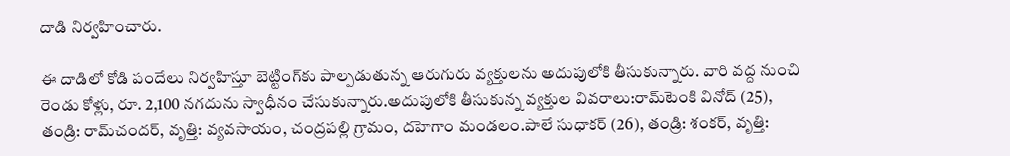దాడి నిర్వహించారు.

ఈ దాడిలో కోడి పందేలు నిర్వహిస్తూ బెట్టింగ్‌కు పాల్పడుతున్న ఆరుగురు వ్యక్తులను అదుపులోకి తీసుకున్నారు. వారి వద్ద నుంచి రెండు కోళ్లు, రూ. 2,100 నగదును స్వాధీనం చేసుకున్నారు.అదుపులోకి తీసుకున్న వ్యక్తుల వివరాలు:రామ్‌టెంకి వినోద్ (25), తండ్రి: రామ్‌చందర్, వృత్తి: వ్యవసాయం, చంద్రపల్లి గ్రామం, దహెగాం మండలం.పాలే సుధాకర్ (26), తండ్రి: శంకర్, వృత్తి: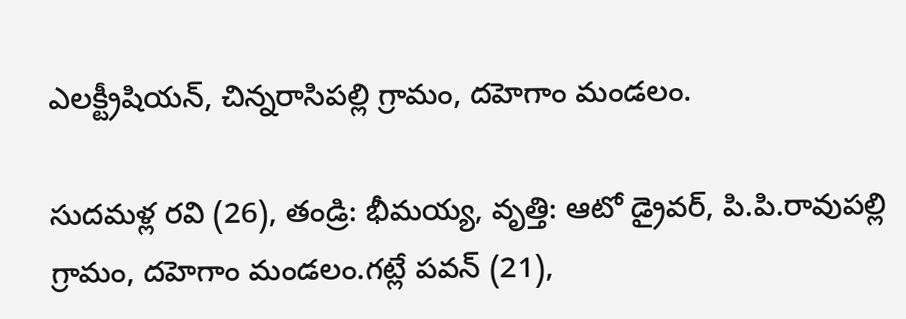ఎలక్ట్రీషియన్, చిన్నరాసిపల్లి గ్రామం, దహెగాం మండలం.

సుదమళ్ల రవి (26), తండ్రి: భీమయ్య, వృత్తి: ఆటో డ్రైవర్, పి.పి.రావుపల్లి గ్రామం, దహెగాం మండలం.గట్లే పవన్ (21),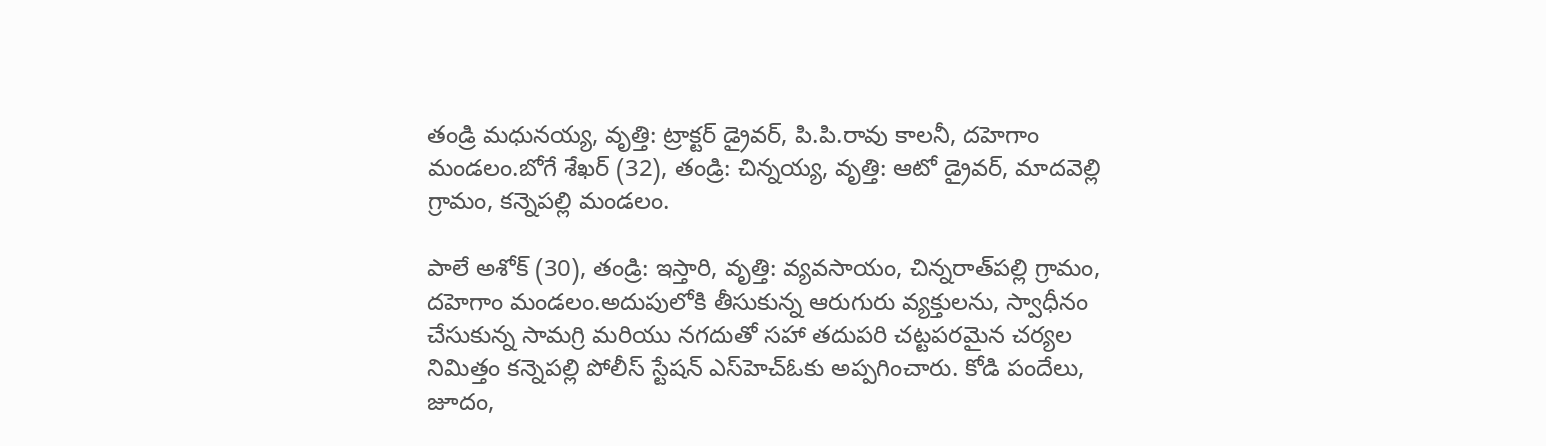తండ్రి మధునయ్య, వృత్తి: ట్రాక్టర్ డ్రైవర్, పి.పి.రావు కాలనీ, దహెగాం మండలం.బోగే శేఖర్ (32), తండ్రి: చిన్నయ్య, వృత్తి: ఆటో డ్రైవర్, మాదవెల్లి గ్రామం, కన్నెపల్లి మండలం.

పాలే అశోక్ (30), తండ్రి: ఇస్తారి, వృత్తి: వ్యవసాయం, చిన్నరాత్‌పల్లి గ్రామం, దహెగాం మండలం.అదుపులోకి తీసుకున్న ఆరుగురు వ్యక్తులను, స్వాధీనం చేసుకున్న సామగ్రి మరియు నగదుతో సహా తదుపరి చట్టపరమైన చర్యల నిమిత్తం కన్నెపల్లి పోలీస్ స్టేషన్ ఎస్‌హెచ్‌ఓకు అప్పగించారు. కోడి పందేలు, జూదం,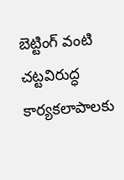బెట్టింగ్ వంటి చట్టవిరుద్ధ కార్యకలాపాలకు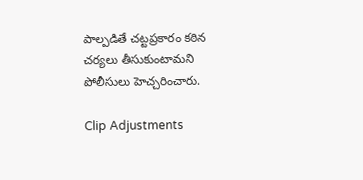పాల్పడితే చట్టప్రకారం కఠిన చర్యలు తీసుకుంటామని పోలీసులు హెచ్చరించారు.

Clip Adjustments